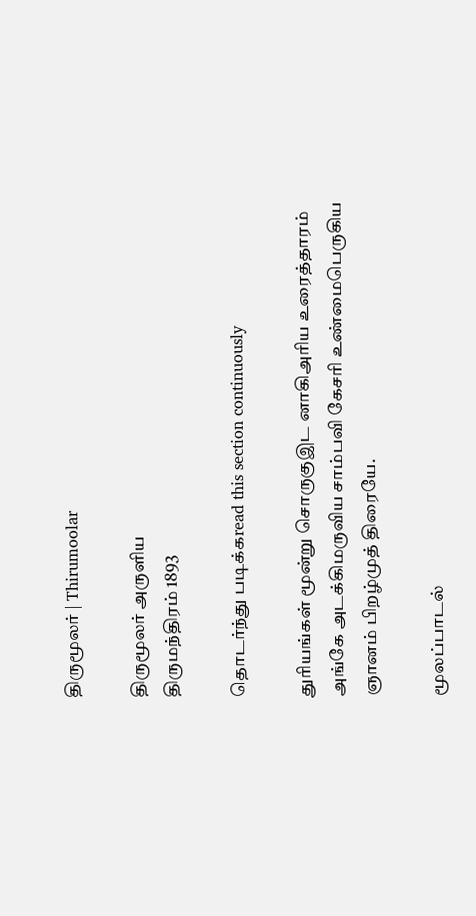திருமூலர் | Thirumoolar

திருமூலர் அருளிய
திருமந்திரம் 1893

தொடர்ந்து படிக்கread this section continuously

துரியங்கள் மூன்று சொருகுஇட னாகிஅரிய உரைத்தாரம் அங்கே அடக்கிமருவிய சாம்பவி கேசரி உண்மைபெருகிய ஞானம் பிறழ்முத் திரையே.

மூலப்பாடல்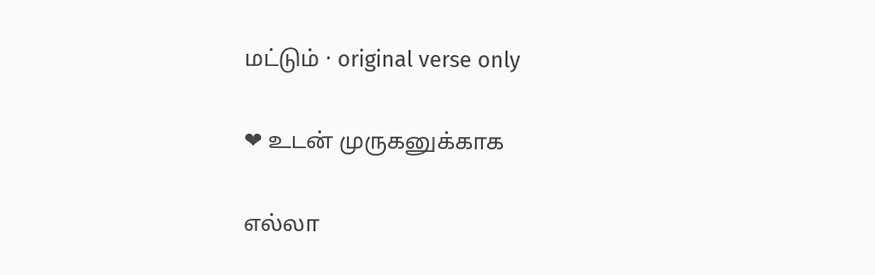மட்டும் · original verse only

❤ உடன் முருகனுக்காக

எல்லா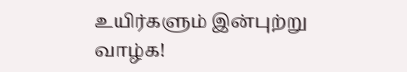உயிர்களும் இன்புற்று வாழ்க!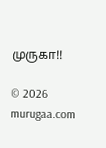முருகா!!

© 2026 murugaa.com